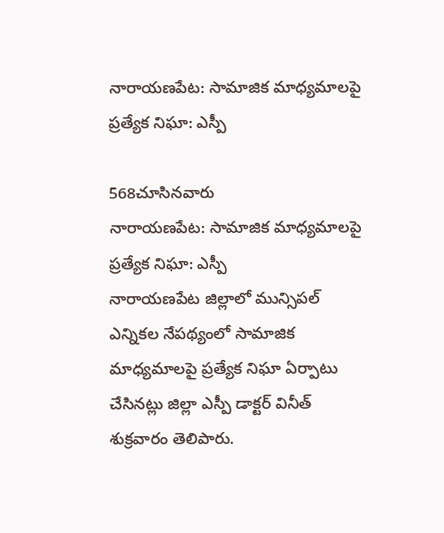నారాయణపేట: సామాజిక మాధ్యమాలపై ప్రత్యేక నిఘా: ఎస్పీ

568చూసినవారు
నారాయణపేట: సామాజిక మాధ్యమాలపై ప్రత్యేక నిఘా: ఎస్పీ
నారాయణపేట జిల్లాలో మున్సిపల్ ఎన్నికల నేపథ్యంలో సామాజిక మాధ్యమాలపై ప్రత్యేక నిఘా ఏర్పాటు చేసినట్లు జిల్లా ఎస్పీ డాక్టర్ వినీత్ శుక్రవారం తెలిపారు.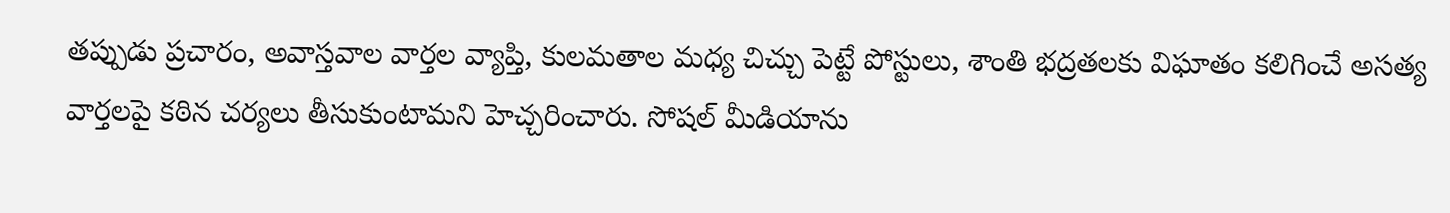తప్పుడు ప్రచారం, అవాస్తవాల వార్తల వ్యాప్తి, కులమతాల మధ్య చిచ్చు పెట్టే పోస్టులు, శాంతి భద్రతలకు విఘాతం కలిగించే అసత్య వార్తలపై కఠిన చర్యలు తీసుకుంటామని హెచ్చరించారు. సోషల్ మీడియాను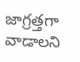జాగ్రత్తగా వాడాలని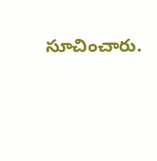సూచించారు.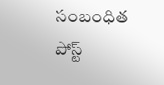సంబంధిత పోస్ట్